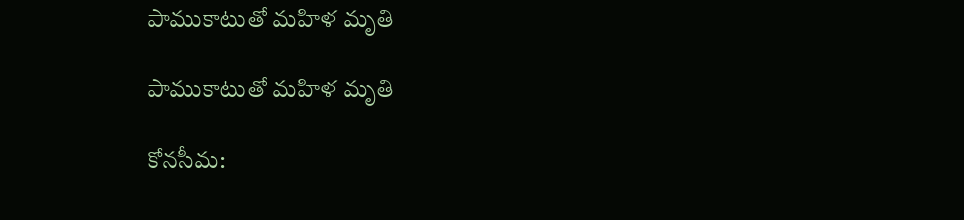పాముకాటుతో మహిళ మృతి

పాముకాటుతో మహిళ మృతి

కోనసీమ: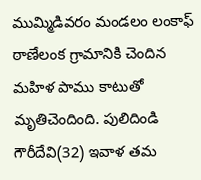ముమ్మిడివరం మండలం లంకాఫ్ ఠాణేలంక గ్రామానికి చెందిన మహిళ పాము కాటుతో మృతిచెందింది. పులిదిండి గౌరీదేవి(32) ఇవాళ తమ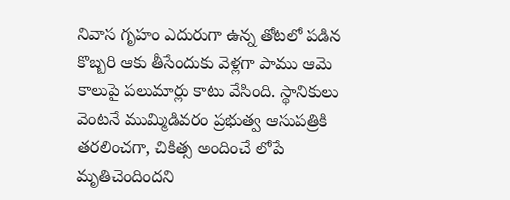నివాస గృహం ఎదురుగా ఉన్న తోటలో పడిన కొబ్బరి ఆకు తీసేందుకు వెళ్లగా పాము ఆమె కాలుపై పలుమార్లు కాటు వేసింది. స్థానికులు వెంటనే ముమ్మిడివరం ప్రభుత్వ ఆసుపత్రికి తరలించగా, చికిత్స అందించే లోపే మృతిచెందిందని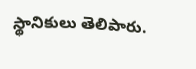స్థానికులు తెలిపారు.